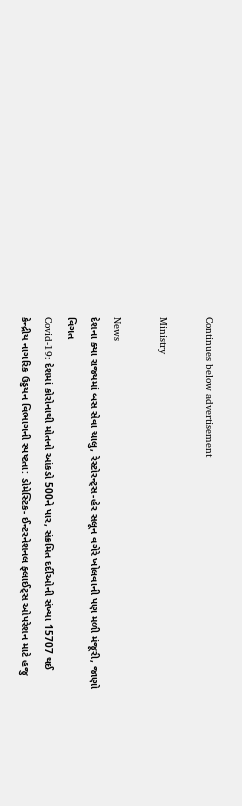Continues below advertisement

Ministry

News
દેશના ક્યા રાજ્યમાં બસ સેવા ચાલુ, રેસ્ટોરન્ટ્સ-હેર સલૂન વગેરે ખોલવાની પણ મળી મંજૂરી, જાણો વિગત
Covid-19: દેશમાં કોરોનાથી મોતનો આંકડો 500ને પાર, સંક્રમિત દર્દીઓની સંખ્યા 15707 થઈ
કેન્દ્રીય નાગરિક ઉડ્ડયન વિભાગની સ્પષ્ટતા: ડોમેસ્ટિક- ઈન્ટરનેશનલ ફ્લાઈટ્સ ઓપરેશન માટે હજુ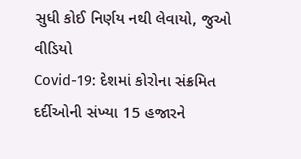સુધી કોઈ નિર્ણય નથી લેવાયો, જુઓ વીડિયો
Covid-19: દેશમાં કોરોના સંક્રમિત દર્દીઓની સંખ્યા 15 હજારને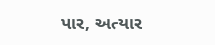પાર, અત્યાર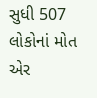સુધી 507 લોકોનાં મોત
એર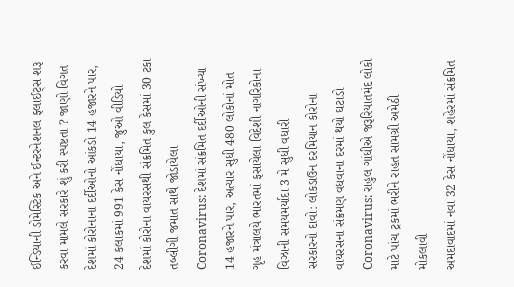ઈન્ડિયાની ડોમેસ્ટિક અને ઈન્ટરનેશનલ ફ્લાઈટ્સ શરૂ કરવા મામલે સરકારે શું કરી સ્પષ્ટતા ? જાણો વિગત
દેશમાં કોરોનાના દર્દીઓનો આંકડો 14 હજારને પાર, 24 કલાકમાં 991 કેસ નોંધાયા, જુઓ વીડિયો
દેશમાં કોરોના વાયરસથી સંક્રમિત કુલ કેસમાં 30 ટકા તબ્લીગી જમાત સાથે જોડાયેલા
Coronavirus: દેશમાં સંક્રમિત દર્દીઓની સંખ્યા 14 હજારને પાર, અત્યાર સુધી 480 લોકોનાં મોત
ગૃહ મંત્રાલયે ભારતમાં ફસાયેલા વિદેશી નાગરિકોના વિઝાની સમયમર્યાદા 3 મે સુધી વધારી
સરકારનો દાવો: લોકડાઉન દરમિયાન કોરોના વાયરસના સંક્રમણ વધવાના દરમાં થયો ઘટાડો
Coronavirus: રાહુલ ગાંધીએ જરૂરિયાતમંદ લોકો માટે પાંચ ટ્રકમાં ભરીને રાહત સામગ્રી અમેઠી મોકલાવી
અમદાવાદમાં નવા 32 કેસ નોંધાયા, શહેરમાં સંક્રમિત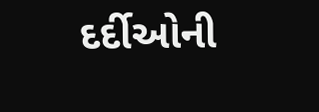દર્દીઓની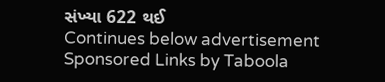સંખ્યા 622 થઈ
Continues below advertisement
Sponsored Links by Taboola